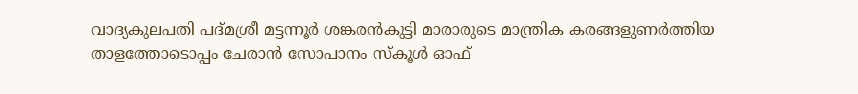വാദ്യകുലപതി പദ്മശ്രീ മട്ടന്നൂർ ശങ്കരൻകുട്ടി മാരാരുടെ മാന്ത്രിക കരങ്ങളുണർത്തിയ താളത്തോടൊപ്പം ചേരാൻ സോപാനം സ്കൂൾ ഓഫ്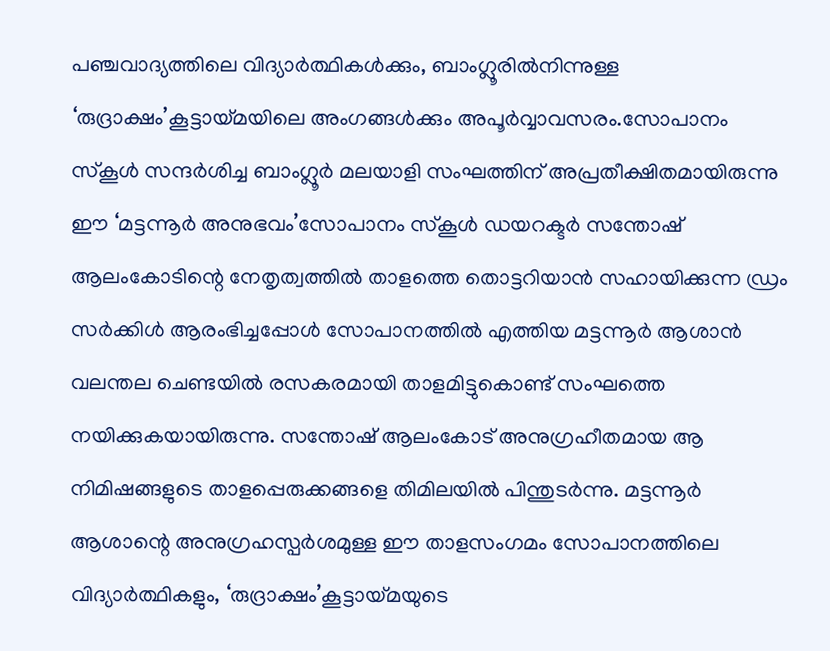പഞ്ചവാദ്യത്തിലെ വിദ്യാർത്ഥികൾക്കും, ബാംഗ്ലൂരിൽനിന്നുള്ള ‘രുദ്രാക്ഷം’കൂട്ടായ്മയിലെ അംഗങ്ങൾക്കും അപൂർവ്വാവസരം.സോപാനം സ്കൂൾ സന്ദർശിച്ച ബാംഗ്ലൂർ മലയാളി സംഘത്തിന് അപ്രതീക്ഷിതമായിരുന്നു ഈ ‘മട്ടന്നൂർ അനുഭവം’സോപാനം സ്കൂൾ ഡയറക്ടർ സന്തോഷ് ആലംകോടിന്റെ നേതൃത്വത്തിൽ താളത്തെ തൊട്ടറിയാൻ സഹായിക്കുന്ന ഡ്രം സർക്കിൾ ആരംഭിച്ചപ്പോൾ സോപാനത്തിൽ എത്തിയ മട്ടന്നൂർ ആശാൻ വലന്തല ചെണ്ടയിൽ രസകരമായി താളമിട്ടുകൊണ്ട് സംഘത്തെ നയിക്കുകയായിരുന്നു. സന്തോഷ് ആലംകോട് അനുഗ്രഹീതമായ ആ നിമിഷങ്ങളുടെ താളപ്പെരുക്കങ്ങളെ തിമിലയിൽ പിന്തുടർന്നു. മട്ടന്നൂർ ആശാന്റെ അനുഗ്രഹസ്പർശമുള്ള ഈ താളസംഗമം സോപാനത്തിലെ വിദ്യാർത്ഥികളും, ‘രുദ്രാക്ഷം’കൂട്ടായ്മയുടെ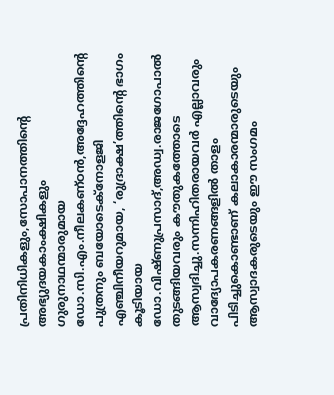പ്രതിനിധികളും,സോപാനത്തിന്റെ അഭ്യുദയകാംക്ഷികളും ഗുരുനാഥന്മാരുമായ ഡോ.സി.എം.നീലകണ്ഠൻ,അദ്ദേഹത്തിന്റെ പുത്രനും ബയോടെക്നോളജി എഞ്ചിനീയറുമായ, ‘രുദ്രാക്ഷ’ത്തിന്റെ ഭാഗം കൂടിയായ ഡോ.വിഷ്ണുപ്രസാദ്,അഡ്വ.രാജഗോപാൽ തുടങ്ങിയവരും കൗതുകത്തോടെ ആസ്വദിച്ചു.സന്നിഹിതരായവർ എല്ലാവരും വാദ്യോപകരണങ്ങളിൽ താളം പിടിച്ചുകൊണ്ടാണ് കലാകാരന്മാരുടെയും ആസ്വാദകരുടെയും ഈ സംഗമം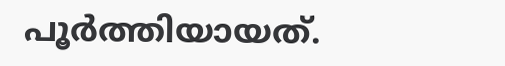പൂർത്തിയായത്.